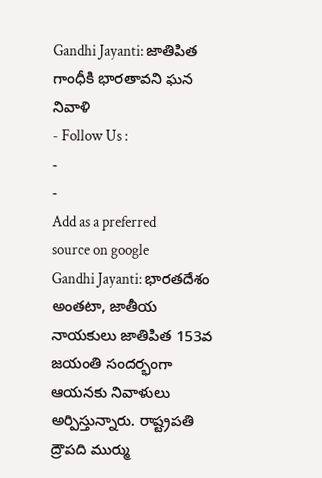Gandhi Jayanti: జాతిపిత గాంధీకి భారతావని ఘన నివాళి
- Follow Us :
-
-
Add as a preferred
source on google
Gandhi Jayanti: భారతదేశం అంతటా, జాతీయ నాయకులు జాతిపిత 153వ జయంతి సందర్భంగా ఆయనకు నివాళులు అర్పిస్తున్నారు. రాష్ట్రపతి ద్రౌపది ముర్ము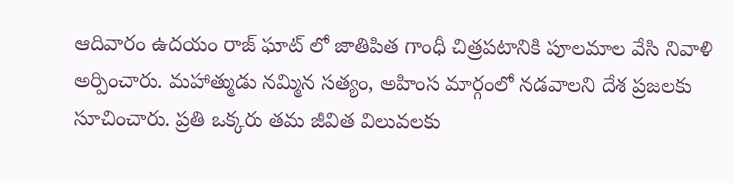ఆదివారం ఉదయం రాజ్ ఘాట్ లో జాతిపిత గాంధీ చిత్రపటానికి పూలమాల వేసి నివాళి అర్పించారు. మహాత్ముడు నమ్మిన సత్యం, అహింస మార్గంలో నడవాలని దేశ ప్రజలకు సూచించారు. ప్రతి ఒక్కరు తమ జీవిత విలువలకు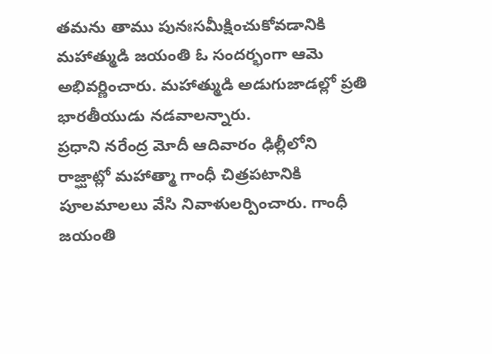తమను తాము పునఃసమీక్షించుకోవడానికి మహాత్ముడి జయంతి ఓ సందర్భంగా ఆమె అభివర్ణించారు. మహాత్ముడి అడుగుజాడల్లో ప్రతి భారతీయుడు నడవాలన్నారు.
ప్రధాని నరేంద్ర మోదీ ఆదివారం ఢిల్లీలోని రాజ్ఘాట్లో మహాత్మా గాంధీ చిత్రపటానికి పూలమాలలు వేసి నివాళులర్పించారు. గాంధీ జయంతి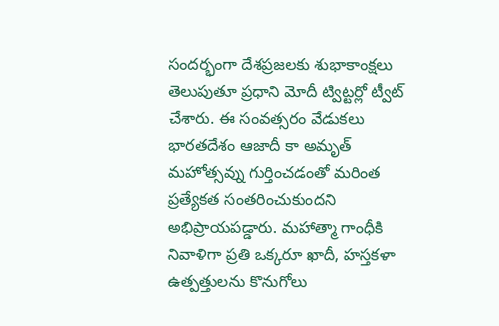సందర్భంగా దేశప్రజలకు శుభాకాంక్షలు తెలుపుతూ ప్రధాని మోదీ ట్విట్టర్లో ట్వీట్ చేశారు. ఈ సంవత్సరం వేడుకలు భారతదేశం ఆజాదీ కా అమృత్ మహోత్సవ్ను గుర్తించడంతో మరింత ప్రత్యేకత సంతరించుకుందని అభిప్రాయపడ్డారు. మహాత్మా గాంధీకి నివాళిగా ప్రతి ఒక్కరూ ఖాదీ, హస్తకళా ఉత్పత్తులను కొనుగోలు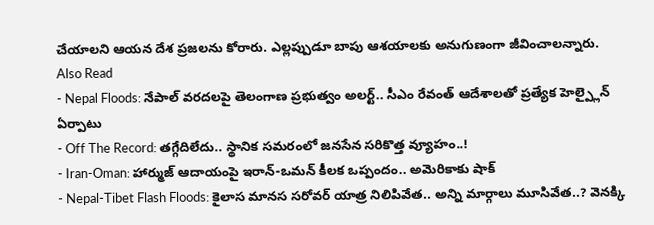చేయాలని ఆయన దేశ ప్రజలను కోరారు. ఎల్లప్పుడూ బాపు ఆశయాలకు అనుగుణంగా జీవించాలన్నారు.
Also Read
- Nepal Floods: నేపాల్ వరదలపై తెలంగాణ ప్రభుత్వం అలర్ట్.. సీఎం రేవంత్ ఆదేశాలతో ప్రత్యేక హెల్ప్లైన్ ఏర్పాటు
- Off The Record: తగ్గేదిలేదు.. స్థానిక సమరంలో జనసేన సరికొత్త వ్యూహం..!
- Iran-Oman: హార్ముజ్ ఆదాయంపై ఇరాన్-ఒమన్ కీలక ఒప్పందం.. అమెరికాకు షాక్
- Nepal-Tibet Flash Floods: కైలాస మానస సరోవర్ యాత్ర నిలిపివేత.. అన్ని మార్గాలు మూసివేత..? వెనక్కి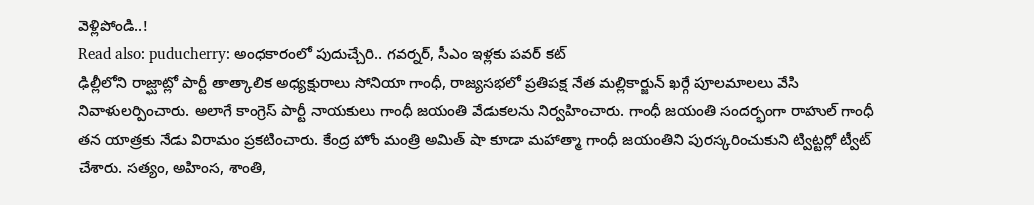వెళ్లిపోండి..!
Read also: puducherry: అంధకారంలో పుదుచ్చేరి.. గవర్నర్, సీఎం ఇళ్లకు పవర్ కట్
ఢిల్లీలోని రాజ్ఘాట్లో పార్టీ తాత్కాలిక అధ్యక్షురాలు సోనియా గాంధీ, రాజ్యసభలో ప్రతిపక్ష నేత మల్లికార్జున్ ఖర్గే పూలమాలలు వేసి నివాళులర్పించారు. అలాగే కాంగ్రెస్ పార్టీ నాయకులు గాంధీ జయంతి వేడుకలను నిర్వహించారు. గాంధీ జయంతి సందర్భంగా రాహుల్ గాంధీ తన యాత్రకు నేడు విరామం ప్రకటించారు. కేంద్ర హోం మంత్రి అమిత్ షా కూడా మహాత్మా గాంధీ జయంతిని పురస్కరించుకుని ట్విట్టర్లో ట్వీట్ చేశారు. సత్యం, అహింస, శాంతి,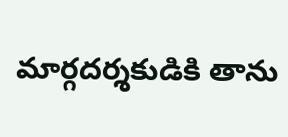మార్గదర్శకుడికి తాను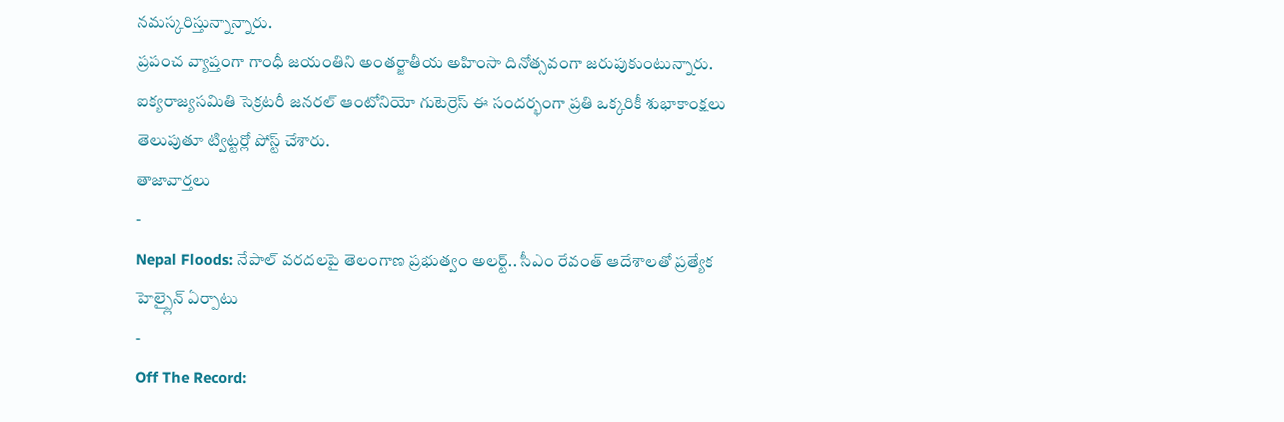నమస్కరిస్తున్నాన్నారు.
ప్రపంచ వ్యాప్తంగా గాంధీ జయంతిని అంతర్జాతీయ అహింసా దినోత్సవంగా జరుపుకుంటున్నారు. ఐక్యరాజ్యసమితి సెక్రటరీ జనరల్ ఆంటోనియో గుటెర్రెస్ ఈ సందర్భంగా ప్రతి ఒక్కరికీ శుభాకాంక్షలు తెలుపుతూ ట్విట్టర్లో పోస్ట్ చేశారు.
తాజావార్తలు
-
Nepal Floods: నేపాల్ వరదలపై తెలంగాణ ప్రభుత్వం అలర్ట్.. సీఎం రేవంత్ ఆదేశాలతో ప్రత్యేక హెల్ప్లైన్ ఏర్పాటు
-
Off The Record: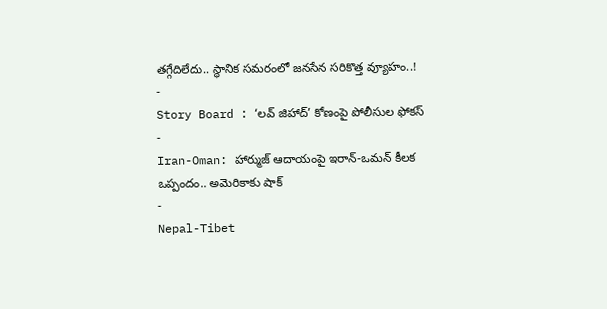తగ్గేదిలేదు.. స్థానిక సమరంలో జనసేన సరికొత్త వ్యూహం..!
-
Story Board : ‘లవ్ జిహాద్’ కోణంపై పోలీసుల ఫోకస్
-
Iran-Oman: హార్ముజ్ ఆదాయంపై ఇరాన్-ఒమన్ కీలక ఒప్పందం.. అమెరికాకు షాక్
-
Nepal-Tibet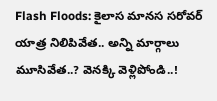Flash Floods: కైలాస మానస సరోవర్ యాత్ర నిలిపివేత.. అన్ని మార్గాలు మూసివేత..? వెనక్కి వెళ్లిపోండి..!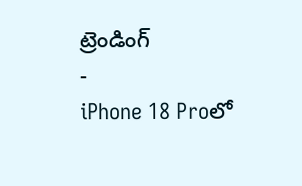ట్రెండింగ్
-
iPhone 18 Proలో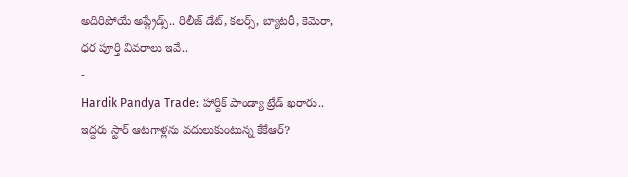అదిరిపోయే అప్గ్రేడ్స్.. రిలీజ్ డేట్, కలర్స్, బ్యాటరీ, కెమెరా, ధర పూర్తి వివరాలు ఇవే..
-
Hardik Pandya Trade: హార్దిక్ పాండ్యా ట్రేడ్ ఖరారు.. ఇద్దరు స్టార్ ఆటగాళ్లను వదులుకుంటున్న కేకేఆర్?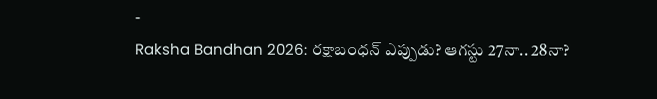-
Raksha Bandhan 2026: రక్షాబంధన్ ఎప్పుడు? ఆగస్టు 27నా.. 28నా?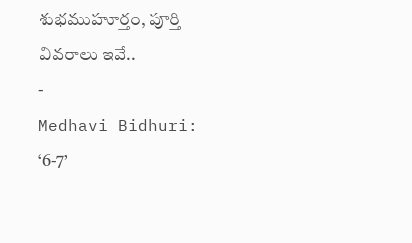శుభముహూర్తం, పూర్తి వివరాలు ఇవే..
-
Medhavi Bidhuri: ‘6-7’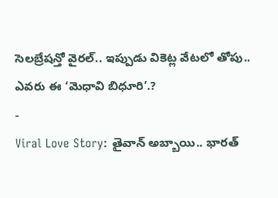సెలబ్రేషన్తో వైరల్.. ఇప్పుడు వికెట్ల వేటలో తోపు.. ఎవరు ఈ ‘మెధావి బిధూరి’.?
-
Viral Love Story: తైవాన్ అబ్బాయి.. భారత్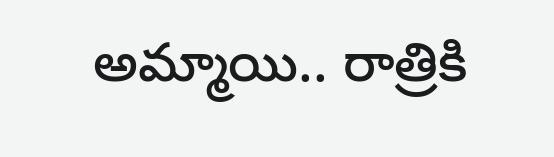అమ్మాయి.. రాత్రికి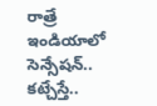రాత్రే ఇండియాలో సెన్సేషన్.. కట్చేస్తే..